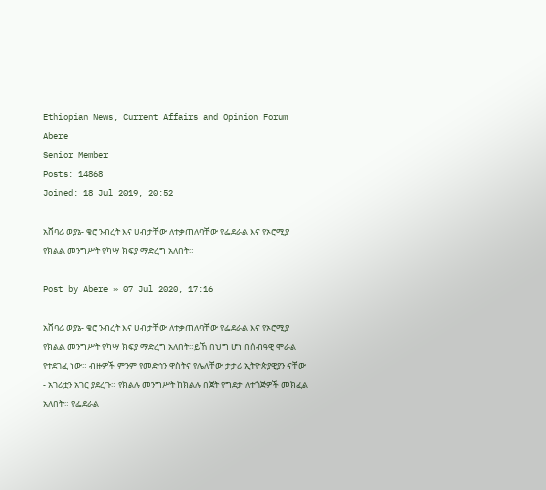Ethiopian News, Current Affairs and Opinion Forum
Abere
Senior Member
Posts: 14868
Joined: 18 Jul 2019, 20:52

አሸባሪ ወያኔ- ቄሮ ንብረት እና ሀብታቸው ለተቃጠለባቸው የፌደራል እና የኦሮሚያ የክልል መንግሥት የካሣ ክፍያ ማድረግ አለበት።

Post by Abere » 07 Jul 2020, 17:16

አሸባሪ ወያኔ- ቄሮ ንብረት እና ሀብታቸው ለተቃጠለባቸው የፌደራል እና የኦሮሚያ የክልል መንግሥት የካሣ ክፍያ ማድረግ አለበት።ይኸ በህግ ሆነ በሰብዓዊ ሞራል የተደገፈ ነው። ብዙዎች ምንም የመድኅን ዋስትና የሌለቸው ታታሪ ኢትዮጵያዊያን ናቸው - አገሪቷን አገር ያደረጉ። የክልሉ መንግሥት ከክልሉ በጀት የግደታ ለተጎጅዎች መክፈል አለበት። የፌደራል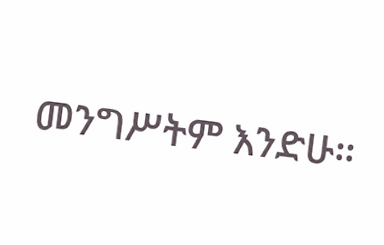መንግሥትም እንድሁ።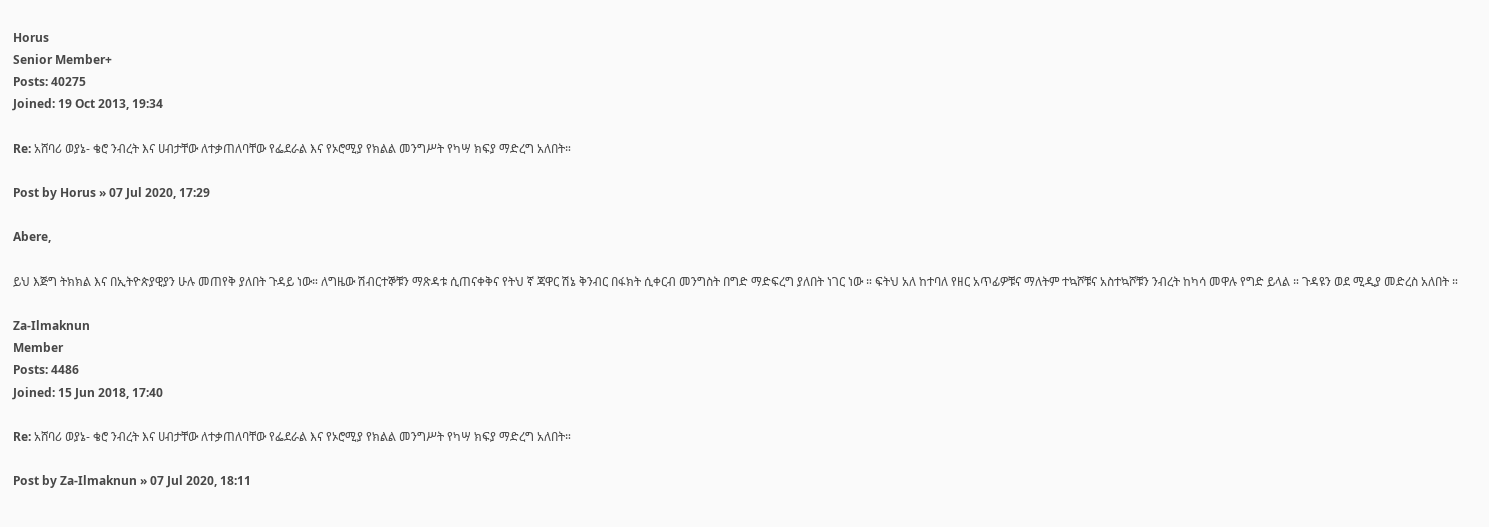Horus
Senior Member+
Posts: 40275
Joined: 19 Oct 2013, 19:34

Re: አሸባሪ ወያኔ- ቄሮ ንብረት እና ሀብታቸው ለተቃጠለባቸው የፌደራል እና የኦሮሚያ የክልል መንግሥት የካሣ ክፍያ ማድረግ አለበት።

Post by Horus » 07 Jul 2020, 17:29

Abere,

ይህ እጅግ ትክክል እና በኢትዮጵያዊያን ሁሉ መጠየቅ ያለበት ጉዳይ ነው። ለግዜው ሽብርተኞቹን ማጽዳቱ ሲጠናቀቅና የትህ ኛ ጃዋር ሽኔ ቅንብር በፋክት ሲቀርብ መንግስት በግድ ማድፍረግ ያለበት ነገር ነው ። ፍትህ አለ ከተባለ የዘር አጥፊዎቹና ማለትም ተኳሾቹና አስተኳሾቹን ንብረት ከካሳ መዋሉ የግድ ይላል ። ጉዳዩን ወደ ሚዲያ መድረስ አለበት ።

Za-Ilmaknun
Member
Posts: 4486
Joined: 15 Jun 2018, 17:40

Re: አሸባሪ ወያኔ- ቄሮ ንብረት እና ሀብታቸው ለተቃጠለባቸው የፌደራል እና የኦሮሚያ የክልል መንግሥት የካሣ ክፍያ ማድረግ አለበት።

Post by Za-Ilmaknun » 07 Jul 2020, 18:11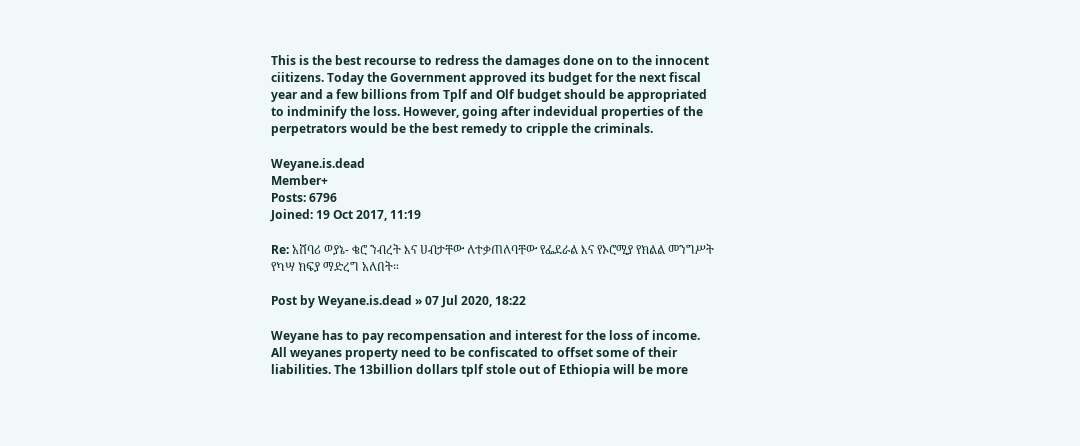This is the best recourse to redress the damages done on to the innocent ciitizens. Today the Government approved its budget for the next fiscal year and a few billions from Tplf and Olf budget should be appropriated to indminify the loss. However, going after indevidual properties of the perpetrators would be the best remedy to cripple the criminals.

Weyane.is.dead
Member+
Posts: 6796
Joined: 19 Oct 2017, 11:19

Re: አሸባሪ ወያኔ- ቄሮ ንብረት እና ሀብታቸው ለተቃጠለባቸው የፌደራል እና የኦሮሚያ የክልል መንግሥት የካሣ ክፍያ ማድረግ አለበት።

Post by Weyane.is.dead » 07 Jul 2020, 18:22

Weyane has to pay recompensation and interest for the loss of income. All weyanes property need to be confiscated to offset some of their liabilities. The 13billion dollars tplf stole out of Ethiopia will be more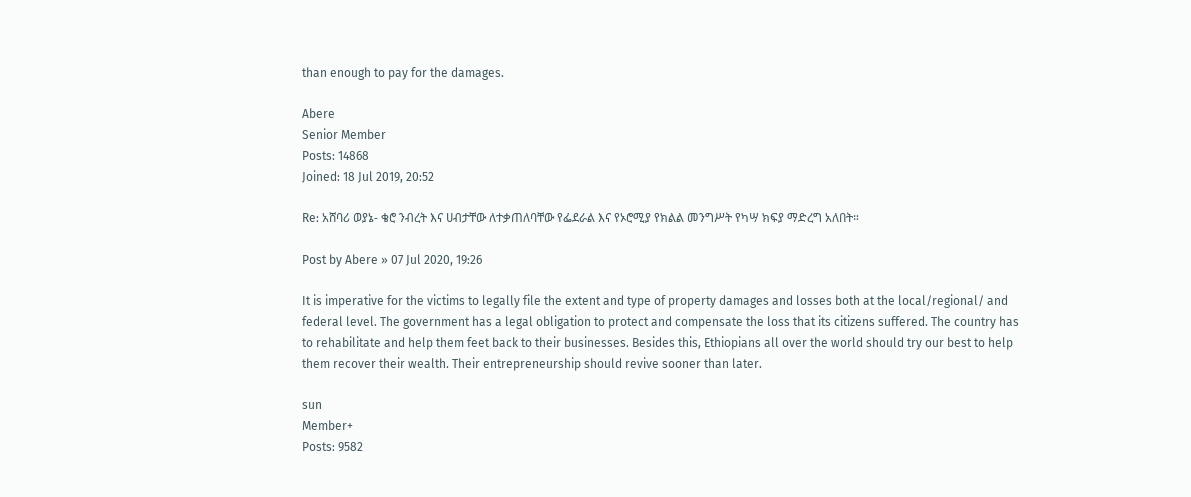than enough to pay for the damages.

Abere
Senior Member
Posts: 14868
Joined: 18 Jul 2019, 20:52

Re: አሸባሪ ወያኔ- ቄሮ ንብረት እና ሀብታቸው ለተቃጠለባቸው የፌደራል እና የኦሮሚያ የክልል መንግሥት የካሣ ክፍያ ማድረግ አለበት።

Post by Abere » 07 Jul 2020, 19:26

It is imperative for the victims to legally file the extent and type of property damages and losses both at the local/regional/ and federal level. The government has a legal obligation to protect and compensate the loss that its citizens suffered. The country has to rehabilitate and help them feet back to their businesses. Besides this, Ethiopians all over the world should try our best to help them recover their wealth. Their entrepreneurship should revive sooner than later.

sun
Member+
Posts: 9582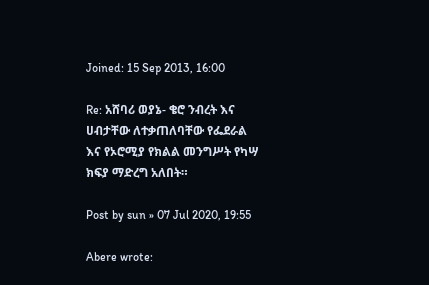Joined: 15 Sep 2013, 16:00

Re: አሸባሪ ወያኔ- ቄሮ ንብረት እና ሀብታቸው ለተቃጠለባቸው የፌደራል እና የኦሮሚያ የክልል መንግሥት የካሣ ክፍያ ማድረግ አለበት።

Post by sun » 07 Jul 2020, 19:55

Abere wrote: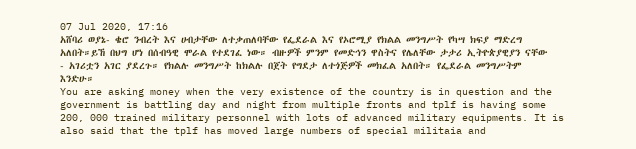07 Jul 2020, 17:16
አሸባሪ ወያኔ- ቄሮ ንብረት እና ሀብታቸው ለተቃጠለባቸው የፌደራል እና የኦሮሚያ የክልል መንግሥት የካሣ ክፍያ ማድረግ አለበት።ይኸ በህግ ሆነ በሰብዓዊ ሞራል የተደገፈ ነው። ብዙዎች ምንም የመድኅን ዋስትና የሌለቸው ታታሪ ኢትዮጵያዊያን ናቸው - አገሪቷን አገር ያደረጉ። የክልሉ መንግሥት ከክልሉ በጀት የግደታ ለተጎጅዎች መክፈል አለበት። የፌደራል መንግሥትም እንድሁ።
You are asking money when the very existence of the country is in question and the government is battling day and night from multiple fronts and tplf is having some 200, 000 trained military personnel with lots of advanced military equipments. It is also said that the tplf has moved large numbers of special militaia and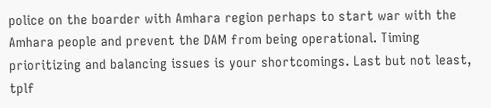police on the boarder with Amhara region perhaps to start war with the Amhara people and prevent the DAM from being operational. Timing prioritizing and balancing issues is your shortcomings. Last but not least, tplf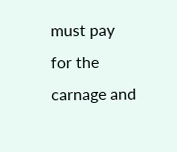must pay for the carnage and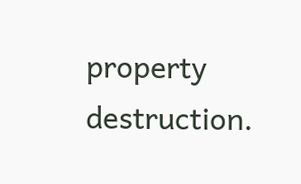property destruction.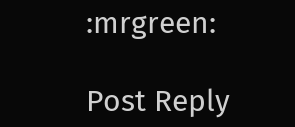:mrgreen:

Post Reply